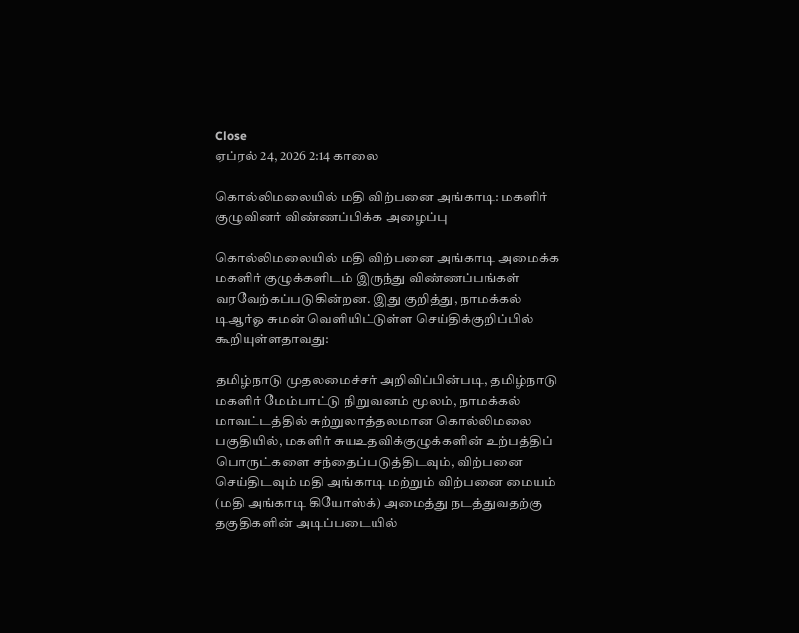Close
ஏப்ரல் 24, 2026 2:14 காலை

கொல்லிமலையில் மதி விற்பனை அங்காடி: மகளிர் குழுவினர் விண்ணப்பிக்க அழைப்பு

கொல்லிமலையில் மதி விற்பனை அங்காடி அமைக்க மகளிர் குழுக்களிடம் இருந்து விண்ணப்பங்கள் வரவேற்கப்படுகின்றன. இது குறித்து, நாமக்கல் டிஆர்ஓ சுமன் வெளியிட்டுள்ள செய்திக்குறிப்பில் கூறியுள்ளதாவது:

தமிழ்நாடு முதலமைச்சர் அறிவிப்பின்படி, தமிழ்நாடு மகளிர் மேம்பாட்டு நிறுவனம் மூலம், நாமக்கல் மாவட்டத்தில் சுற்றுலாத்தலமான கொல்லிமலை பகுதியில், மகளிர் சுயஉதவிக்குழுக்களின் உற்பத்திப் பொருட்களை சந்தைப்படுத்திடவும், விற்பனை செய்திடவும் மதி அங்காடி மற்றும் விற்பனை மையம் (மதி அங்காடி கியோஸ்க்) அமைத்து நடத்துவதற்கு தகுதிகளின் அடிப்படையில்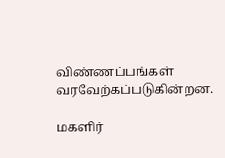விண்ணப்பங்கள் வரவேற்கப்படுகின்றன.

மகளிர்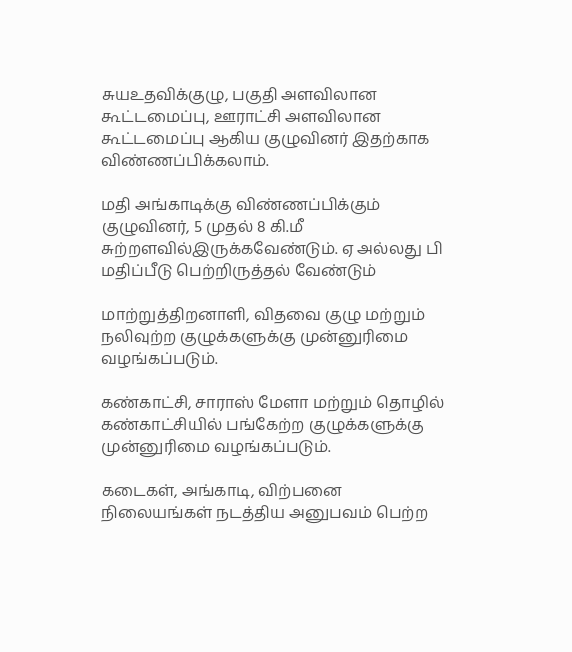சுயஉதவிக்குழு, பகுதி அளவிலான கூட்டமைப்பு, ஊராட்சி அளவிலான கூட்டமைப்பு ஆகிய குழுவினர் இதற்காக விண்ணப்பிக்கலாம்.

மதி அங்காடிக்கு விண்ணப்பிக்கும் குழுவினர், 5 முதல் 8 கி.மீ சுற்றளவில்இருக்கவேண்டும். ஏ அல்லது பி மதிப்பீடு பெற்றிருத்தல் வேண்டும்

மாற்றுத்திறனாளி, விதவை குழு மற்றும் நலிவுற்ற குழுக்களுக்கு முன்னுரிமை வழங்கப்படும்.

கண்காட்சி, சாராஸ் மேளா மற்றும் தொழில் கண்காட்சியில் பங்கேற்ற குழுக்களுக்கு முன்னுரிமை வழங்கப்படும்.

கடைகள், அங்காடி, விற்பனை நிலையங்கள் நடத்திய அனுபவம் பெற்ற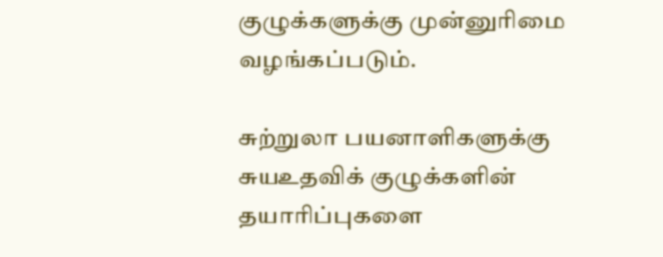குழுக்களுக்கு முன்னுரிமை வழங்கப்படும்.

சுற்றுலா பயனாளிகளுக்கு சுயஉதவிக் குழுக்களின் தயாரிப்புகளை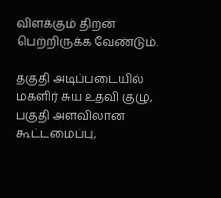விளக்கும் திறன் பெற்றிருக்க வேண்டும்.

தகுதி அடிப்படையில் மகளிர் சுய உதவி குழு, பகுதி அளவிலான கூட்டமைப்பு,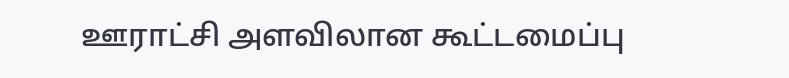ஊராட்சி அளவிலான கூட்டமைப்பு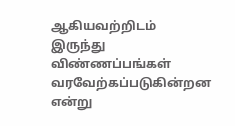ஆகியவற்றிடம் இருந்து விண்ணப்பங்கள் வரவேற்கப்படுகின்றன என்று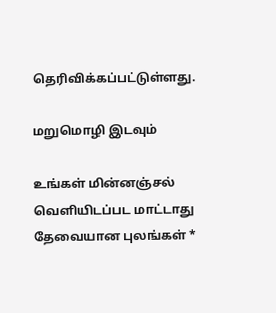தெரிவிக்கப்பட்டுள்ளது.

மறுமொழி இடவும்

உங்கள் மின்னஞ்சல் வெளியிடப்பட மாட்டாது தேவையான புலங்கள் *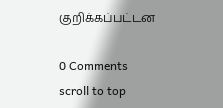குறிக்கப்பட்டன

0 Comments
scroll to top